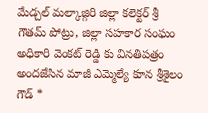మేడ్చల్ మల్కాజ్గిరి జిల్లా కలెక్టర్ శ్రీ గౌతమ్ పోట్రు, జిల్లా సహకార సంఘం అధికారి వెంకట్ రెడ్డి కు వినతిపత్రం అందజేసిన మాజీ ఎమ్మెల్యే కూన శ్రీశైలం గౌడ్ *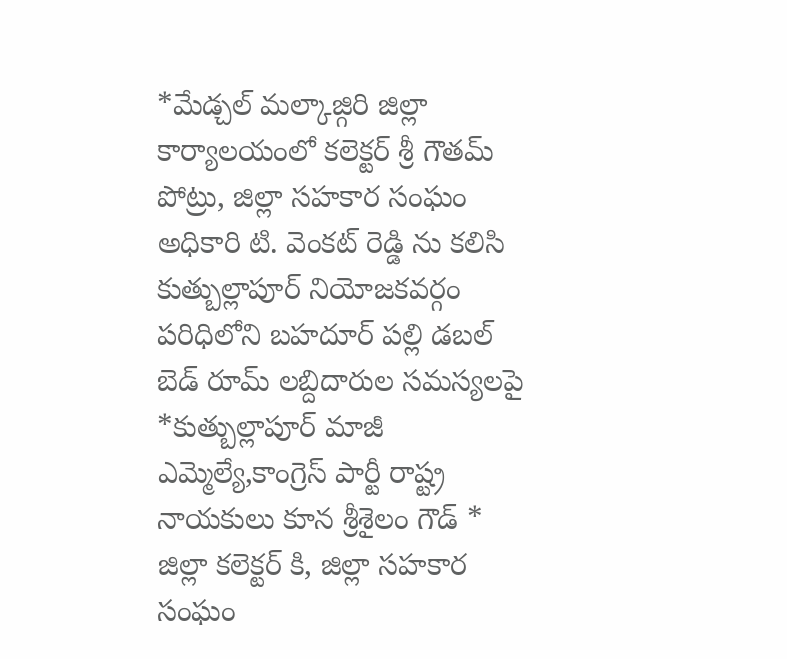*మేడ్చల్ మల్కాజ్గిరి జిల్లా కార్యాలయంలో కలెక్టర్ శ్రీ గౌతమ్ పోట్రు, జిల్లా సహకార సంఘం అధికారి టి. వెంకట్ రెడ్డి ను కలిసి కుత్బుల్లాపూర్ నియోజకవర్గం పరిధిలోని బహదూర్ పల్లి డబల్ బెడ్ రూమ్ లబ్దిదారుల సమస్యలపై *కుత్బుల్లాపూర్ మాజీ ఎమ్మెల్యే,కాంగ్రెస్ పార్టీ రాష్ట్ర నాయకులు కూన శ్రీశైలం గౌడ్ * జిల్లా కలెక్టర్ కి, జిల్లా సహకార సంఘం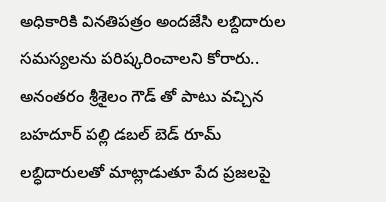అధికారికి వినతిపత్రం అందజేసి లబ్దిదారుల సమస్యలను పరిష్కరించాలని కోరారు..
అనంతరం శ్రీశైలం గౌడ్ తో పాటు వచ్చిన బహదూర్ పల్లి డబల్ బెడ్ రూమ్ లబ్ధిదారులతో మాట్లాడుతూ పేద ప్రజలపై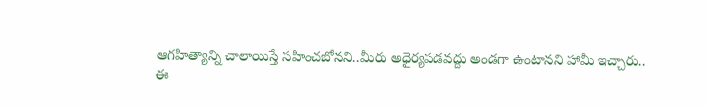ఆగహిత్యాన్ని చాలాయిస్తే సహించబోనని..మీరు అధైర్యపడవద్దు అండగా ఉంటానని హామీ ఇచ్చారు..
ఈ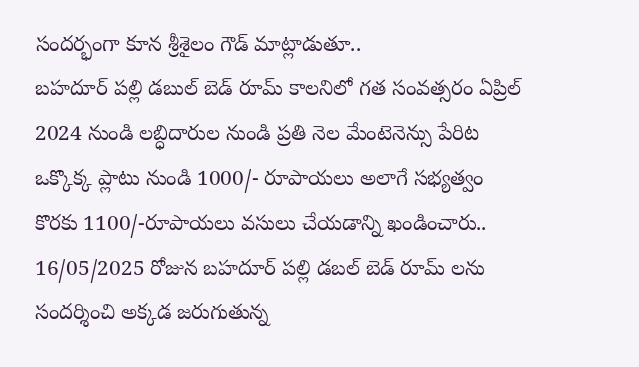సందర్భంగా కూన శ్రీశైలం గౌడ్ మాట్లాడుతూ..
బహదూర్ పల్లి డబుల్ బెడ్ రూమ్ కాలనిలో గత సంవత్సరం ఏప్రిల్ 2024 నుండి లబ్ధిదారుల నుండి ప్రతి నెల మేంటెనెన్సు పేరిట ఒక్కొక్క ప్లాటు నుండి 1000/- రూపాయలు అలాగే సభ్యత్వం కొరకు 1100/-రూపాయలు వసులు చేయడాన్ని ఖండించారు..
16/05/2025 రోజున బహదూర్ పల్లి డబల్ బెడ్ రూమ్ లను సందర్శించి అక్కడ జరుగుతున్న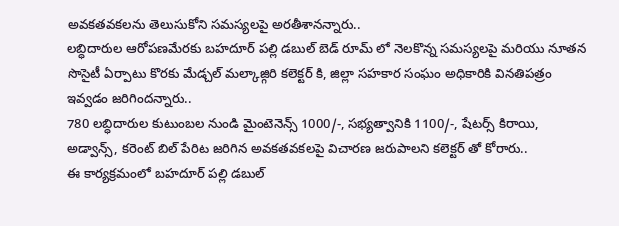అవకతవకలను తెలుసుకోని సమస్యలపై అరతీశానన్నారు..
లబ్ధిదారుల ఆరోపణమేరకు బహదూర్ పల్లి డబుల్ బెడ్ రూమ్ లో నెలకొన్న సమస్యలపై మరియు నూతన సొసైటీ ఏర్పాటు కొరకు మేడ్చల్ మల్కాజ్గిరి కలెక్టర్ కి, జిల్లా సహకార సంఘం అధికారికి వినతిపత్రం ఇవ్వడం జరిగిందన్నారు..
780 లబ్ధిదారుల కుటుంబల నుండి మైంటెనెన్స్ 1000/-, సభ్యత్వానికి 1100/-, షేటర్స్ కిరాయి, అడ్వాన్స్, కరెంట్ బిల్ పేరిట జరిగిన అవకతవకలపై విచారణ జరుపాలని కలెక్టర్ తో కోరారు..
ఈ కార్యక్రమంలో బహదూర్ పల్లి డబుల్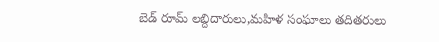బెడ్ రూమ్ లబ్దిదారులు,మహిళ సంఘాలు తదితరులు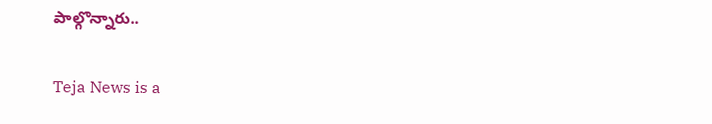పాల్గొన్నారు..

Teja News is a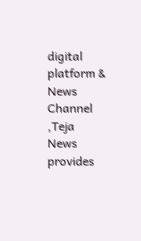digital platform & News Channel ,Teja News provides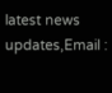latest news updates,Email :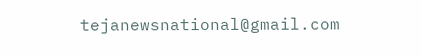tejanewsnational@gmail.com